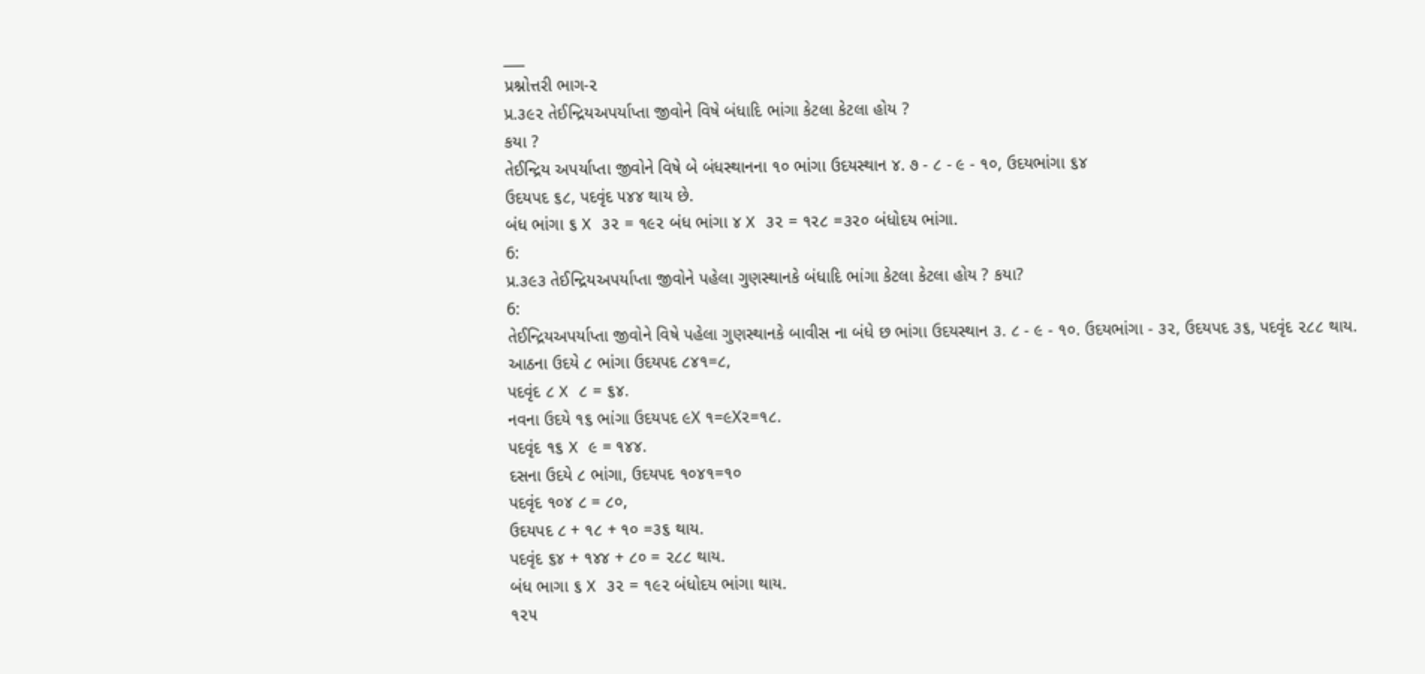___
પ્રશ્નોત્તરી ભાગ-૨
પ્ર.૩૯૨ તેઈન્દ્રિયઅપર્યાપ્તા જીવોને વિષે બંધાદિ ભાંગા કેટલા કેટલા હોય ?
કયા ?
તેઈન્દ્રિય અપર્યાપ્તા જીવોને વિષે બે બંધસ્થાનના ૧૦ ભાંગા ઉદયસ્થાન ૪. ૭ - ૮ - ૯ - ૧૦, ઉદયભાંગા ૬૪
ઉદયપદ ૬૮, પદવૃંદ ૫૪૪ થાય છે.
બંધ ભાંગા ૬ X ૩૨ = ૧૯૨ બંધ ભાંગા ૪ X ૩૨ = ૧૨૮ =૩૨૦ બંધોદય ભાંગા.
6:
પ્ર.૩૯૩ તેઈન્દ્રિયઅપર્યાપ્તા જીવોને પહેલા ગુણસ્થાનકે બંધાદિ ભાંગા કેટલા કેટલા હોય ? કયા?
6:
તેઈન્દ્રિયઅપર્યાપ્તા જીવોને વિષે પહેલા ગુણસ્થાનકે બાવીસ ના બંધે છ ભાંગા ઉદયસ્થાન ૩. ૮ - ૯ - ૧૦. ઉદયભાંગા - ૩૨, ઉદયપદ ૩૬, પદવૃંદ ૨૮૮ થાય.
આઠના ઉદયે ૮ ભાંગા ઉદયપદ ૮૪૧=૮,
પદવૃંદ ૮ X ૮ = ૬૪.
નવના ઉદયે ૧૬ ભાંગા ઉદયપદ ૯X ૧=૯X૨=૧૮.
પદવૃંદ ૧૬ X ૯ = ૧૪૪.
દસના ઉદયે ૮ ભાંગા, ઉદયપદ ૧૦૪૧=૧૦
પદવૃંદ ૧૦૪ ૮ = ૮૦,
ઉદયપદ ૮ + ૧૮ + ૧૦ =૩૬ થાય.
પદવૃંદ ૬૪ + ૧૪૪ + ૮૦ = ૨૮૮ થાય.
બંધ ભાગા ૬ X ૩૨ = ૧૯૨ બંધોદય ભાંગા થાય.
૧૨૫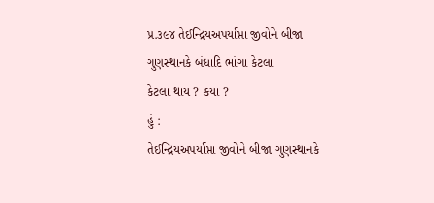પ્ર.૩૯૪ તેઈન્દ્રિયઅપર્યાપ્તા જીવોને બીજા ગુણસ્થાનકે બંધાદિ ભાંગા કેટલા
કેટલા થાય ? કયા ?
હું :
તેઈન્દ્રિયઅપર્યાપ્તા જીવોને બીજા ગુણસ્થાનકે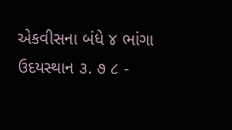એકવીસના બંધે ૪ ભાંગા ઉદયસ્થાન ૩. ૭ ૮ -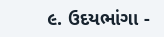૯. ઉદયભાંગા -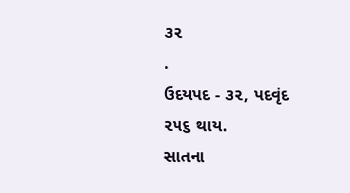૩૨
.
ઉદયપદ - ૩૨, પદવૃંદ ૨૫૬ થાય.
સાતના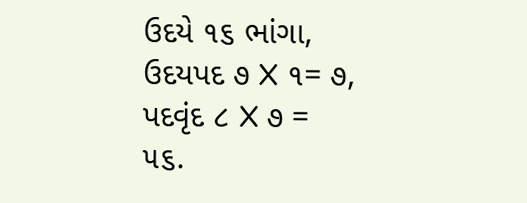ઉદયે ૧૬ ભાંગા, ઉદયપદ ૭ X ૧= ૭, પદવૃંદ ૮ X ૭ =
૫૬.